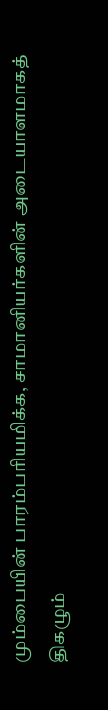மும்பையின் பாரம்பரியமிக்க, சாமானியர்களின் அடையாளமாகத் திகழும்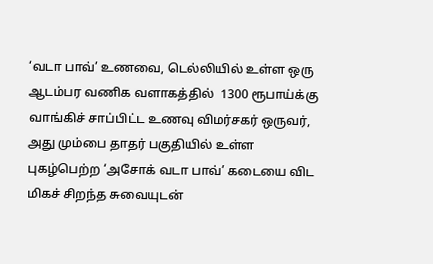‘வடா பாவ்’ உணவை, டெல்லியில் உள்ள ஒரு ஆடம்பர வணிக வளாகத்தில்  1300 ரூபாய்க்கு வாங்கிச் சாப்பிட்ட உணவு விமர்சகர் ஒருவர், அது மும்பை தாதர் பகுதியில் உள்ள புகழ்பெற்ற ‘அசோக் வடா பாவ்’ கடையை விட மிகச் சிறந்த சுவையுடன்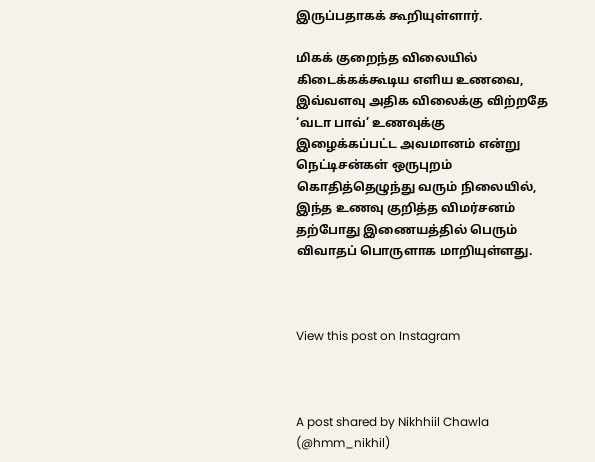இருப்பதாகக் கூறியுள்ளார்.

மிகக் குறைந்த விலையில் கிடைக்கக்கூடிய எளிய உணவை, இவ்வளவு அதிக விலைக்கு விற்றதே ‘வடா பாவ்’ உணவுக்கு இழைக்கப்பட்ட அவமானம் என்று நெட்டிசன்கள் ஒருபுறம் கொதித்தெழுந்து வரும் நிலையில், இந்த உணவு குறித்த விமர்சனம் தற்போது இணையத்தில் பெரும் விவாதப் பொருளாக மாறியுள்ளது.



View this post on Instagram



A post shared by Nikhhiil Chawla (@hmm_nikhil)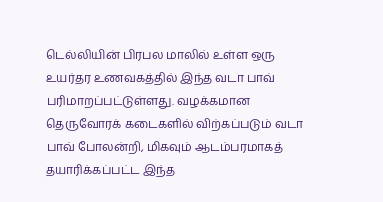டெல்லியின் பிரபல மாலில் உள்ள ஒரு உயர்தர உணவகத்தில் இந்த வடா பாவ் பரிமாறப்பட்டுள்ளது. வழக்கமான தெருவோரக் கடைகளில் விற்கப்படும் வடா பாவ் போலன்றி, மிகவும் ஆடம்பரமாகத் தயாரிக்கப்பட்ட இந்த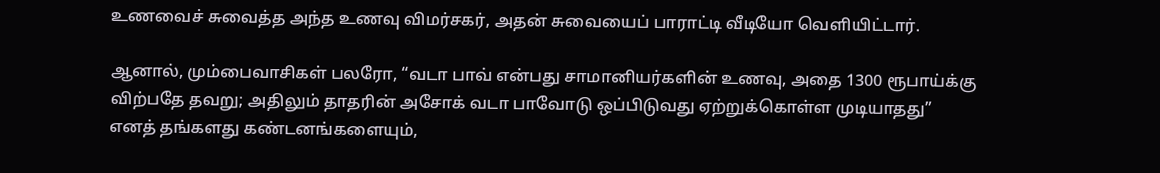உணவைச் சுவைத்த அந்த உணவு விமர்சகர், அதன் சுவையைப் பாராட்டி வீடியோ வெளியிட்டார்.

ஆனால், மும்பைவாசிகள் பலரோ, “வடா பாவ் என்பது சாமானியர்களின் உணவு, அதை 1300 ரூபாய்க்கு விற்பதே தவறு; அதிலும் தாதரின் அசோக் வடா பாவோடு ஒப்பிடுவது ஏற்றுக்கொள்ள முடியாதது” எனத் தங்களது கண்டனங்களையும்,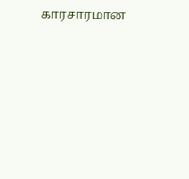காரசாரமான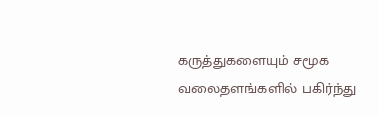கருத்துகளையும் சமூக வலைதளங்களில் பகிர்ந்து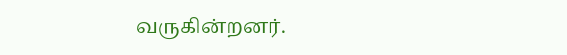வருகின்றனர்.